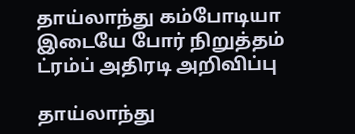தாய்லாந்து கம்போடியா இடையே போர் நிறுத்தம் ட்ரம்ப் அதிரடி அறிவிப்பு

தாய்லாந்து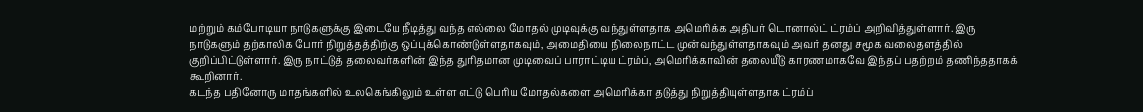மற்றும் கம்போடியா நாடுகளுக்கு இடையே நீடித்து வந்த எல்லை மோதல் முடிவுக்கு வந்துள்ளதாக அமெரிக்க அதிபர் டொனால்ட் ட்ரம்ப் அறிவித்துள்ளார். இரு நாடுகளும் தற்காலிக போர் நிறுத்தத்திற்கு ஒப்புக்கொண்டுள்ளதாகவும், அமைதியை நிலைநாட்ட முன்வந்துள்ளதாகவும் அவர் தனது சமூக வலைதளத்தில் குறிப்பிட்டுள்ளார். இரு நாட்டுத் தலைவர்களின் இந்த துரிதமான முடிவைப் பாராட்டிய ட்ரம்ப், அமெரிக்காவின் தலையீடு காரணமாகவே இந்தப் பதற்றம் தணிந்ததாகக் கூறினார்.
கடந்த பதினோரு மாதங்களில் உலகெங்கிலும் உள்ள எட்டு பெரிய மோதல்களை அமெரிக்கா தடுத்து நிறுத்தியுள்ளதாக ட்ரம்ப்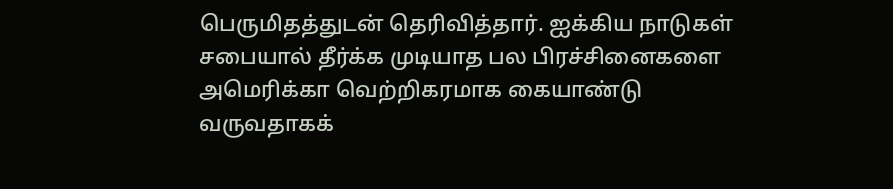பெருமிதத்துடன் தெரிவித்தார். ஐக்கிய நாடுகள் சபையால் தீர்க்க முடியாத பல பிரச்சினைகளை அமெரிக்கா வெற்றிகரமாக கையாண்டு வருவதாகக்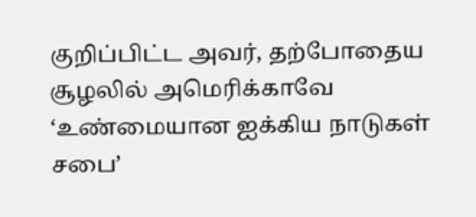குறிப்பிட்ட அவர், தற்போதைய சூழலில் அமெரிக்காவே ‘உண்மையான ஐக்கிய நாடுகள் சபை’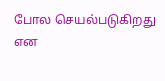போல செயல்படுகிறது என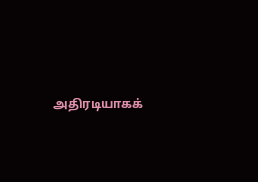அதிரடியாகக்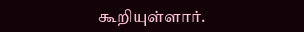கூறியுள்ளார்.